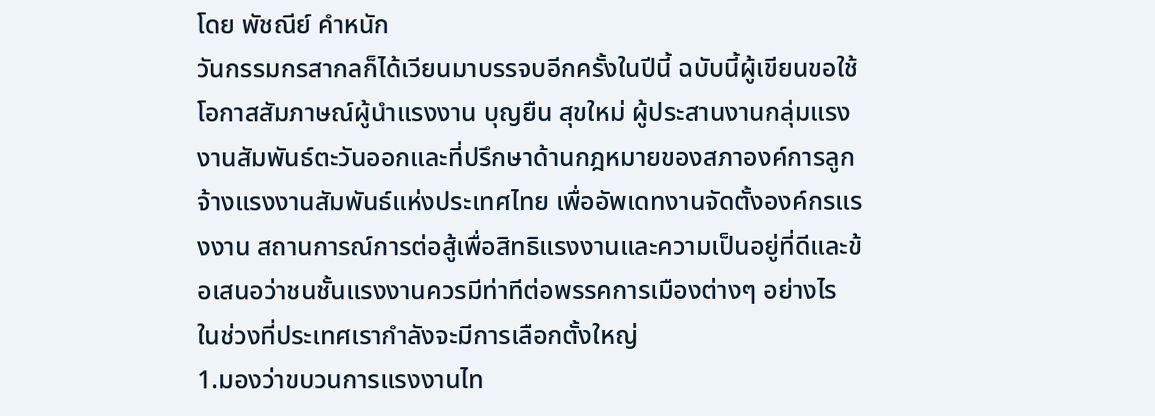โดย พัชณีย์ คำหนัก
วันกรรมกรสากลก็ได้เวียนมาบรรจบอีกครั้งในปีนี้ ฉบับนี้ผู้เขียนขอใช้โอกาสสัมภาษณ์ผู้นำแรงงาน บุญยืน สุขใหม่ ผู้ประสานงานกลุ่มแรงงานสัมพันธ์ตะวันออกและที่ปรึกษาด้านกฎหมายของสภาองค์การลูกจ้างแรงงานสัมพันธ์แห่งประเทศไทย เพื่ออัพเดทงานจัดตั้งองค์กรแรงงาน สถานการณ์การต่อสู้เพื่อสิทธิแรงงานและความเป็นอยู่ที่ดีและข้อเสนอว่าชนชั้นแรงงานควรมีท่าทีต่อพรรคการเมืองต่างๆ อย่างไร ในช่วงที่ประเทศเรากำลังจะมีการเลือกตั้งใหญ่
1.มองว่าขบวนการแรงงานไท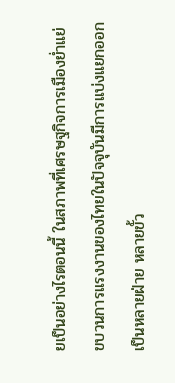ยเป็นอย่างไรตอนนี้ ในสภาพที่เศรษฐกิจการเมืองย่ำแย่
ขบวนการแรงงานของไทยในปัจจุบันมีการแบ่งแยกออกเป็นหลายฝ่าย หลายขั้ว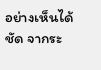อย่างเห็นได้ชัด จากระ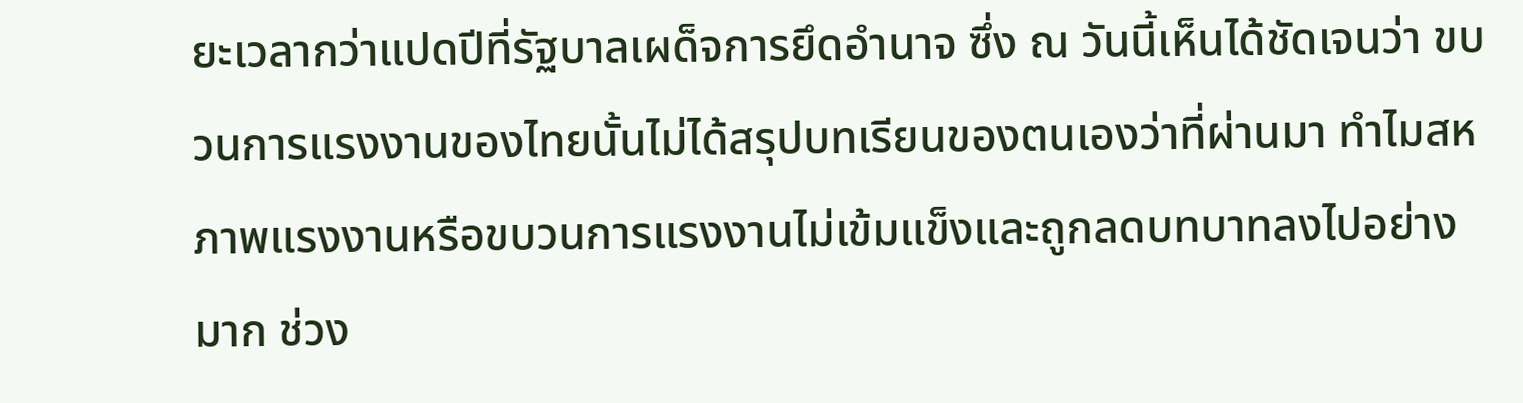ยะเวลากว่าแปดปีที่รัฐบาลเผด็จการยึดอำนาจ ซึ่ง ณ วันนี้เห็นได้ชัดเจนว่า ขบวนการแรงงานของไทยนั้นไม่ได้สรุปบทเรียนของตนเองว่าที่ผ่านมา ทำไมสหภาพแรงงานหรือขบวนการแรงงานไม่เข้มแข็งและถูกลดบทบาทลงไปอย่างมาก ช่วง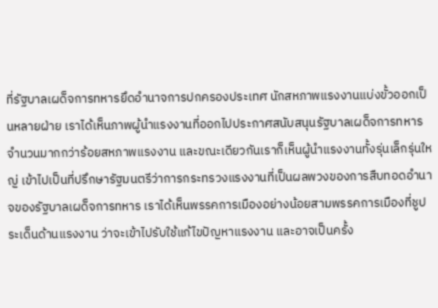ที่รัฐบาลเผด็จการทหารยึดอำนาจการปกครองประเทศ นักสหภาพแรงงานแบ่งขั้วออกเป็นหลายฝ่าย เราได้เห็นภาพผู้นำแรงงานที่ออกไปประกาศสนับสนุนรัฐบาลเผด็จการทหารจำนวนมากกว่าร้อยสหภาพแรงงาน และขณะเดียวกันเราก็เห็นผู้นำแรงงานทั้งรุ่นเล็กรุ่นใหญ่ เข้าไปเป็นที่ปรึกษารัฐมนตรีว่าการกระทรวงแรงงานที่เป็นผลพวงของการสืบทอดอำนาจของรัฐบาลเผด็จการทหาร เราได้เห็นพรรคการเมืองอย่างน้อยสามพรรคการเมืองที่ชูประเด็นด้านแรงงาน ว่าจะเข้าไปรับใช้แก้ไขปัญหาแรงงาน และอาจเป็นครั้ง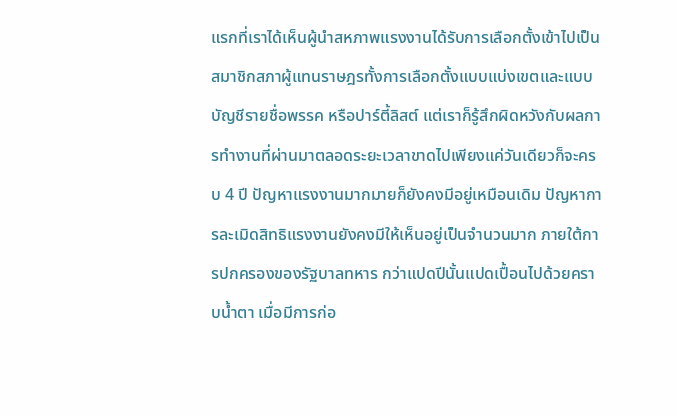แรกที่เราได้เห็นผู้นำสหภาพแรงงานได้รับการเลือกตั้งเข้าไปเป็นสมาชิกสภาผู้แทนราษฎรทั้งการเลือกตั้งแบบแบ่งเขตและแบบบัญชีรายชื่อพรรค หรือปาร์ตี้ลิสต์ แต่เราก็รู้สึกผิดหวังกับผลการทำงานที่ผ่านมาตลอดระยะเวลาขาดไปเพียงแค่วันเดียวก็จะครบ 4 ปี ปัญหาแรงงานมากมายก็ยังคงมีอยู่เหมือนเดิม ปัญหาการละเมิดสิทธิแรงงานยังคงมีให้เห็นอยู่เป็นจำนวนมาก ภายใต้การปกครองของรัฐบาลทหาร กว่าแปดปีนั้นแปดเปื้อนไปด้วยคราบน้ำตา เมื่อมีการก่อ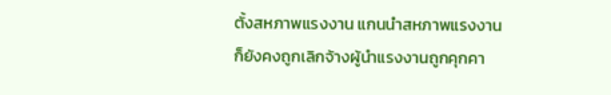ตั้งสหภาพแรงงาน แกนนำสหภาพแรงงานก็ยังคงถูกเลิกจ้างผู้นำแรงงานถูกคุกคา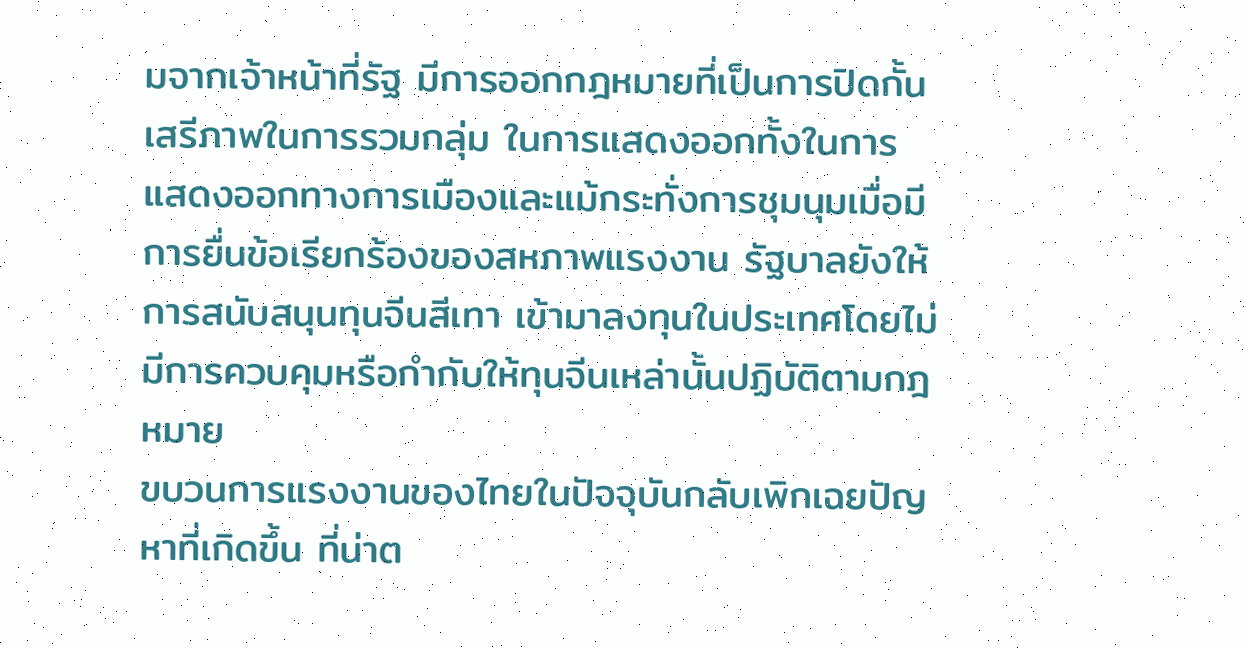มจากเจ้าหน้าที่รัฐ มีการออกกฎหมายที่เป็นการปิดกั้นเสรีภาพในการรวมกลุ่ม ในการแสดงออกทั้งในการแสดงออกทางการเมืองและแม้กระทั่งการชุมนุมเมื่อมีการยื่นข้อเรียกร้องของสหภาพแรงงาน รัฐบาลยังให้การสนับสนุนทุนจีนสีเทา เข้ามาลงทุนในประเทศโดยไม่มีการควบคุมหรือกำกับให้ทุนจีนเหล่านั้นปฏิบัติตามกฎหมาย
ขบวนการแรงงานของไทยในปัจจุบันกลับเพิกเฉยปัญหาที่เกิดขึ้น ที่น่าต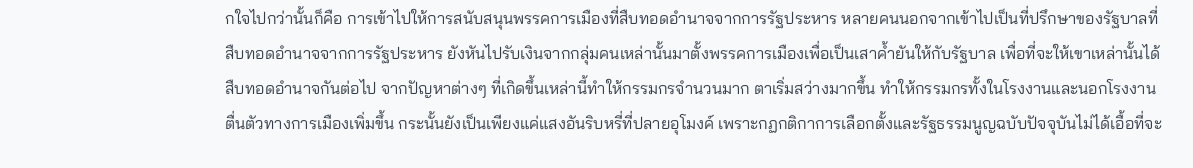กใจไปกว่านั้นก็คือ การเข้าไปให้การสนับสนุนพรรคการเมืองที่สืบทอดอำนาจจากการรัฐประหาร หลายคนนอกจากเข้าไปเป็นที่ปรึกษาของรัฐบาลที่สืบทอดอำนาจจากการรัฐประหาร ยังหันไปรับเงินจากกลุ่มคนเหล่านั้นมาตั้งพรรคการเมืองเพื่อเป็นเสาค้ำยันให้กับรัฐบาล เพื่อที่จะให้เขาเหล่านั้นได้สืบทอดอำนาจกันต่อไป จากปัญหาต่างๆ ที่เกิดขึ้นเหล่านี้ทำให้กรรมกรจำนวนมาก ตาเริ่มสว่างมากขึ้น ทำให้กรรมกรทั้งในโรงงานและนอกโรงงานตื่นตัวทางการเมืองเพิ่มขึ้น กระนั้นยังเป็นเพียงแค่แสงอันริบหรี่ที่ปลายอุโมงค์ เพราะกฏกติกาการเลือกตั้งและรัฐธรรมนูญฉบับปัจจุบันไม่ได้เอื้อที่จะ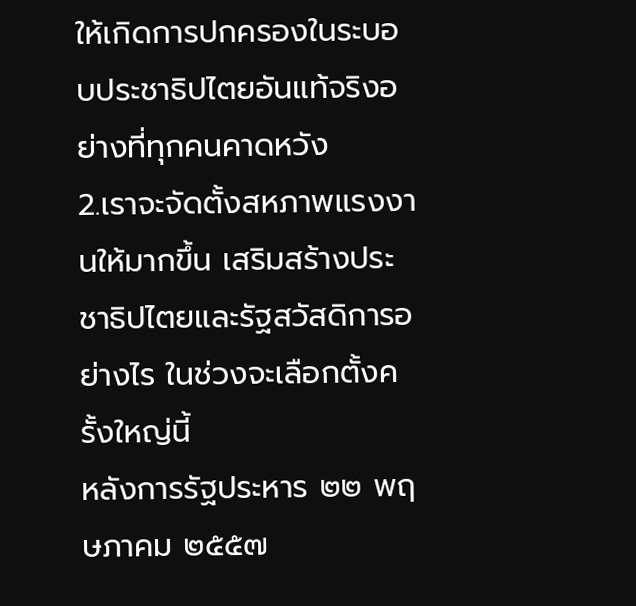ให้เกิดการปกครองในระบอบประชาธิปไตยอันแท้จริงอย่างที่ทุกคนคาดหวัง
2.เราจะจัดตั้งสหภาพแรงงานให้มากขึ้น เสริมสร้างประชาธิปไตยและรัฐสวัสดิการอย่างไร ในช่วงจะเลือกตั้งครั้งใหญ่นี้
หลังการรัฐประหาร ๒๒ พฤษภาคม ๒๕๕๗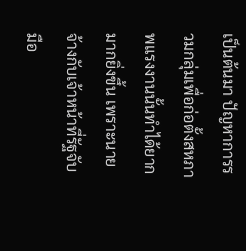เป็นต้นมา ปัญหาการรวมกลุ่มเพื่อก่อตั้งสหภาพแรงงานนั้นทำได้ยากมากยิ่งขึ้น เพราะนายจ้างกับเจ้าหน้าที่รัฐจับมือ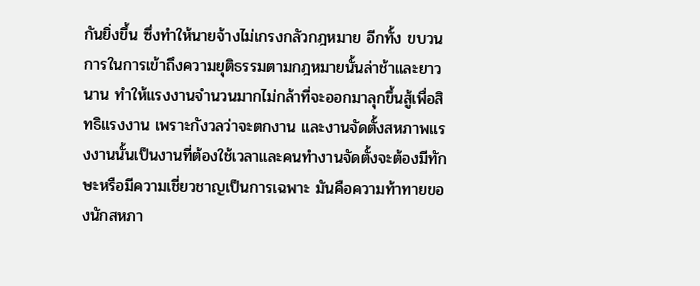กันยิ่งขึ้น ซึ่งทำให้นายจ้างไม่เกรงกลัวกฎหมาย อีกทั้ง ขบวนการในการเข้าถึงความยุติธรรมตามกฎหมายนั้นล่าช้าและยาวนาน ทำให้แรงงานจำนวนมากไม่กล้าที่จะออกมาลุกขึ้นสู้เพื่อสิทธิแรงงาน เพราะกังวลว่าจะตกงาน และงานจัดตั้งสหภาพแรงงานนั้นเป็นงานที่ต้องใช้เวลาและคนทำงานจัดตั้งจะต้องมีทักษะหรือมีความเชี่ยวชาญเป็นการเฉพาะ มันคือความท้าทายของนักสหภา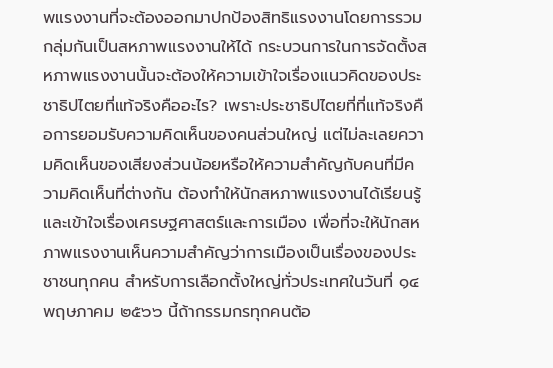พแรงงานที่จะต้องออกมาปกป้องสิทธิแรงงานโดยการรวมกลุ่มกันเป็นสหภาพแรงงานให้ได้ กระบวนการในการจัดตั้งสหภาพแรงงานนั้นจะต้องให้ความเข้าใจเรื่องแนวคิดของประชาธิปไตยที่แท้จริงคืออะไร? เพราะประชาธิปไตยที่ที่แท้จริงคือการยอมรับความคิดเห็นของคนส่วนใหญ่ แต่ไม่ละเลยความคิดเห็นของเสียงส่วนน้อยหรือให้ความสำคัญกับคนที่มีความคิดเห็นที่ต่างกัน ต้องทำให้นักสหภาพแรงงานได้เรียนรู้และเข้าใจเรื่องเศรษฐศาสตร์และการเมือง เพื่อที่จะให้นักสหภาพแรงงานเห็นความสำคัญว่าการเมืองเป็นเรื่องของประชาชนทุกคน สำหรับการเลือกตั้งใหญ่ทั่วประเทศในวันที่ ๑๔ พฤษภาคม ๒๕๖๖ นี้ถ้ากรรมกรทุกคนต้อ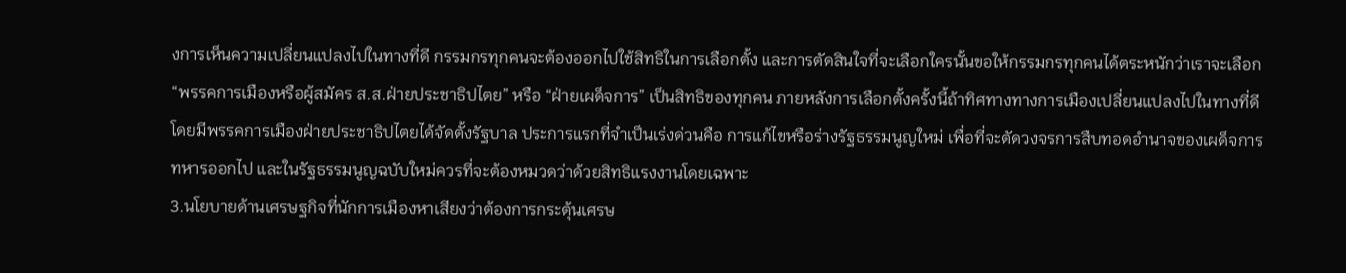งการเห็นความเปลี่ยนแปลงไปในทางที่ดี กรรมกรทุกคนจะต้องออกไปใช้สิทธิในการเลือกตั้ง และการตัดสินใจที่จะเลือกใครนั้นขอให้กรรมกรทุกคนได้ตระหนักว่าเราจะเลือก “พรรคการเมืองหรือผู้สมัคร ส.ส.ฝ่ายประชาธิปไตย” หรือ “ฝ่ายเผด็จการ” เป็นสิทธิของทุกคน ภายหลังการเลือกตั้งครั้งนี้ถ้าทิศทางทางการเมืองเปลี่ยนแปลงไปในทางที่ดีโดยมีพรรคการเมืองฝ่ายประชาธิปไตยได้จัดตั้งรัฐบาล ประการแรกที่จำเป็นเร่งด่วนคือ การแก้ไขหรือร่างรัฐธรรมนูญใหม่ เพื่อที่จะตัดวงจรการสืบทอดอำนาจของเผด็จการทหารออกไป และในรัฐธรรมนูญฉบับใหม่ควรที่จะต้องหมวดว่าด้วยสิทธิแรงงานโดยเฉพาะ
3.นโยบายด้านเศรษฐกิจที่นักการเมืองหาเสียงว่าต้องการกระตุ้นเศรษ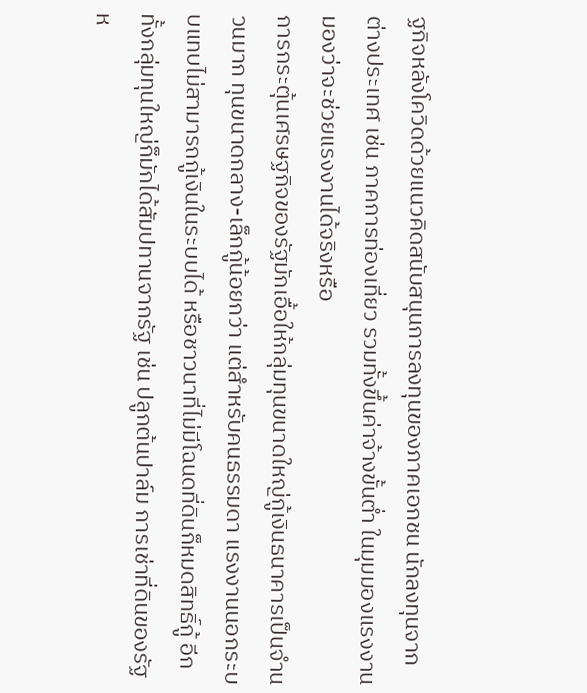ฐกิจหลังโควิดด้วยแนวคิดสนับสนุนการลงทุนของภาคเอกชน นักลงทุนจากต่างประเทศ เช่น ภาคการท่องเที่ยว รวมทั้งขึ้นค่าจ้างขั้นต่ำ ในมุมมองแรงงานมองว่าจะช่วยแรงงานได้จริงหรือ
การกระตุ้นเศรษฐกิจของรัฐมักเอื้อให้กลุ่มทุนขนาดใหญ่กู้เงินธนาคารเป็นจำนวนมาก ทุนขนาดกลาง-เล็กกู้น้อยกว่า แต่สำหรับคนธรรมดา แรงงานนอกระบบแทบไม่สามารถกู้เงินในระบบได้ หรือชาวนาที่ไม่มีโฉนดที่ดินก็หมดสิทธิ์กู้ อีกทั้งกลุ่มทุนใหญ่ก็มักได้สัมปทานจากรัฐ เช่น ปลูกต้นปาล์ม การเช่าที่ดินของรัฐห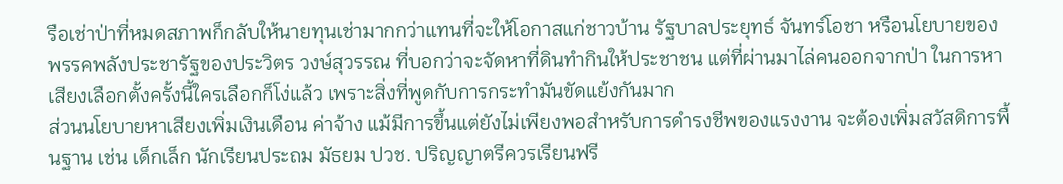รือเช่าป่าที่หมดสภาพก็กลับให้นายทุนเช่ามากกว่าแทนที่จะให้โอกาสแก่ชาวบ้าน รัฐบาลประยุทธ์ จันทร์โอชา หรือนโยบายของพรรคพลังประชารัฐของประวิตร วงษ์สุวรรณ ที่บอกว่าจะจัดหาที่ดินทำกินให้ประชาชน แต่ที่ผ่านมาไล่คนออกจากป่า ในการหาเสียงเลือกตั้งครั้งนี้ใครเลือกก็โง่แล้ว เพราะสิ่งที่พูดกับการกระทำมันขัดแย้งกันมาก
ส่วนนโยบายหาเสียงเพิ่มเงินเดือน ค่าจ้าง แม้มีการขึ้นแต่ยังไม่เพียงพอสำหรับการดำรงชีพของแรงงาน จะต้องเพิ่มสวัสดิการพื้นฐาน เช่น เด็กเล็ก นักเรียนประถม มัธยม ปวช. ปริญญาตรีควรเรียนฟรี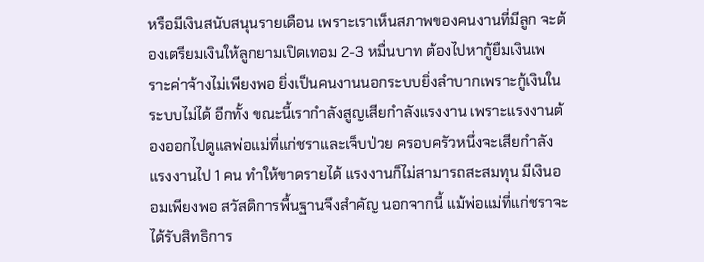หรือมีเงินสนับสนุนรายเดือน เพราะเราเห็นสภาพของคนงานที่มีลูก จะต้องเตรียมเงินให้ลูกยามเปิดเทอม 2-3 หมื่นบาท ต้องไปหากู้ยืมเงินเพราะค่าจ้างไม่เพียงพอ ยิ่งเป็นคนงานนอกระบบยิ่งลำบากเพราะกู้เงินในระบบไม่ได้ อีกทั้ง ขณะนี้เรากำลังสูญเสียกำลังแรงงาน เพราะแรงงานต้องออกไปดูแลพ่อแม่ที่แก่ชราและเจ็บป่วย ครอบครัวหนึ่งจะเสียกำลังแรงงานไป 1 คน ทำให้ขาดรายได้ แรงงานก็ไม่สามารถสะสมทุน มีเงินออมเพียงพอ สวัสดิการพื้นฐานจึงสำคัญ นอกจากนี้ แม้พ่อแม่ที่แก่ชราจะได้รับสิทธิการ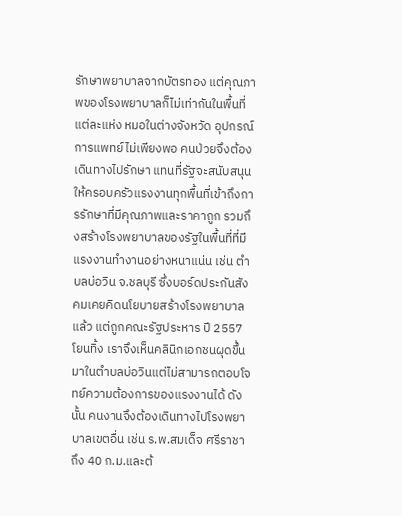รักษาพยาบาลจากบัตรทอง แต่คุณภาพของโรงพยาบาลก็ไม่เท่ากันในพื้นที่แต่ละแห่ง หมอในต่างจังหวัด อุปกรณ์การแพทย์ไม่เพียงพอ คนป่วยจึงต้องเดินทางไปรักษา แทนที่รัฐจะสนับสนุนให้ครอบครัวแรงงานทุกพื้นที่เข้าถึงการรักษาที่มีคุณภาพและราคาถูก รวมถึงสร้างโรงพยาบาลของรัฐในพื้นที่ที่มีแรงงานทำงานอย่างหนาแน่น เช่น ตำบลบ่อวิน จ.ชลบุรี ซึ่งบอร์ดประกันสังคมเคยคิดนโยบายสร้างโรงพยาบาลแล้ว แต่ถูกคณะรัฐประหาร ปี 2557 โยนทิ้ง เราจึงเห็นคลินิกเอกชนผุดขึ้นมาในตำบลบ่อวินแต่ไม่สามารถตอบโจทย์ความต้องการของแรงงานได้ ดังนั้น คนงานจึงต้องเดินทางไปโรงพยาบาลเขตอื่น เช่น ร.พ.สมเด็จ ศรีราชา ถึง 40 ก.ม.และต้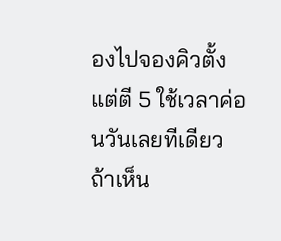องไปจองคิวตั้งแต่ตี 5 ใช้เวลาค่อนวันเลยทีเดียว
ถ้าเห็น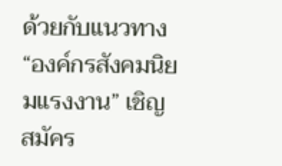ด้วยกับแนวทาง “องค์กรสังคมนิยมแรงงาน” เชิญสมัคร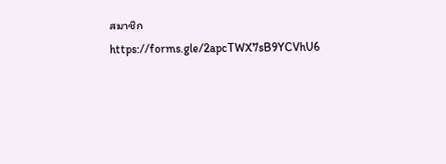สมาชิก https://forms.gle/2apcTWX7sB9YCVhU6